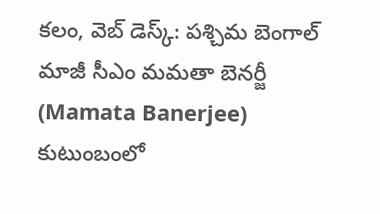కలం, వెబ్ డెస్క్: పశ్చిమ బెంగాల్ మాజీ సీఎం మమతా బెనర్జీ (Mamata Banerjee) కుటుంబంలో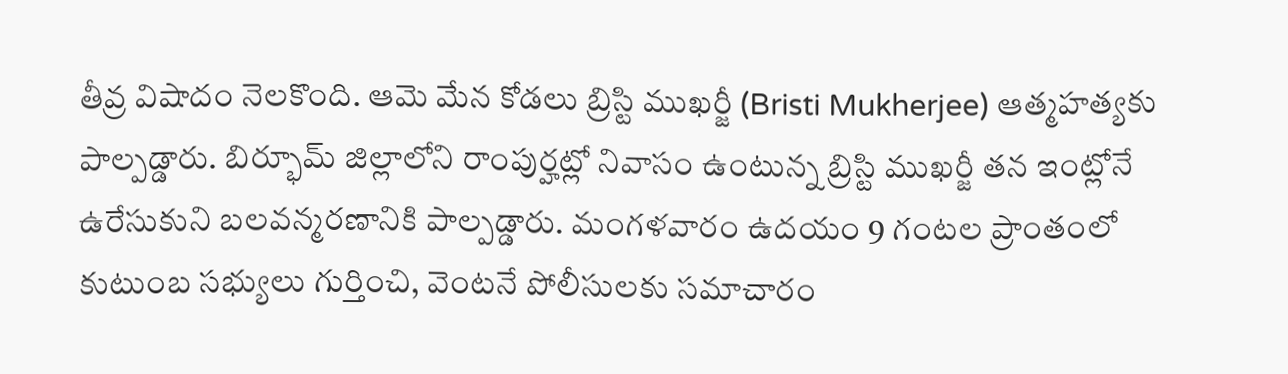తీవ్ర విషాదం నెలకొంది. ఆమె మేన కోడలు బ్రిస్టి ముఖర్జీ (Bristi Mukherjee) ఆత్మహత్యకు పాల్పడ్డారు. బిర్భూమ్ జిల్లాలోని రాంపుర్హట్లో నివాసం ఉంటున్న బ్రిస్టి ముఖర్జీ తన ఇంట్లోనే ఉరేసుకుని బలవన్మరణానికి పాల్పడ్డారు. మంగళవారం ఉదయం 9 గంటల ప్రాంతంలో కుటుంబ సభ్యులు గుర్తించి, వెంటనే పోలీసులకు సమాచారం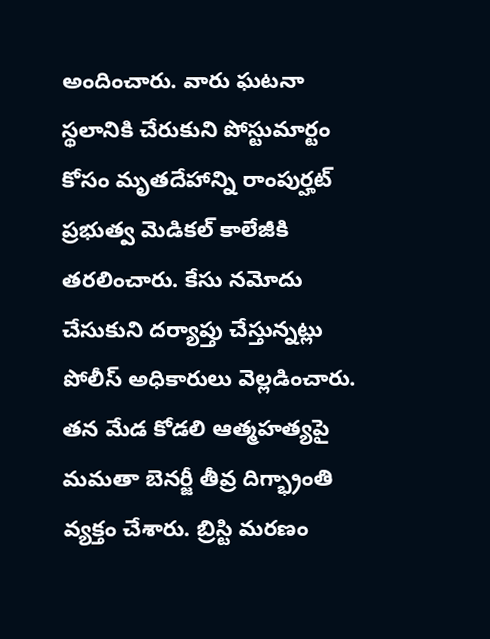అందించారు. వారు ఘటనా స్థలానికి చేరుకుని పోస్టుమార్టం కోసం మృతదేహాన్ని రాంపుర్హట్ ప్రభుత్వ మెడికల్ కాలేజీకి తరలించారు. కేసు నమోదు చేసుకుని దర్యాప్తు చేస్తున్నట్లు పోలీస్ అధికారులు వెల్లడించారు. తన మేడ కోడలి ఆత్మహత్యపై మమతా బెనర్జీ తీవ్ర దిగ్భ్రాంతి వ్యక్తం చేశారు. బ్రిస్టి మరణం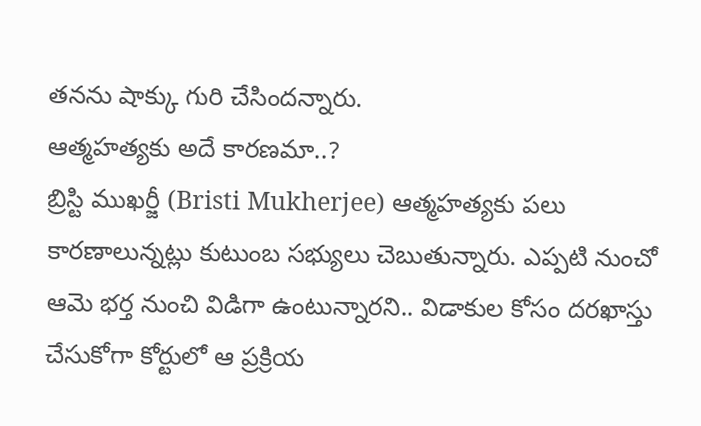తనను షాక్కు గురి చేసిందన్నారు.
ఆత్మహత్యకు అదే కారణమా..?
బ్రిస్టి ముఖర్జీ (Bristi Mukherjee) ఆత్మహత్యకు పలు కారణాలున్నట్లు కుటుంబ సభ్యులు చెబుతున్నారు. ఎప్పటి నుంచో ఆమె భర్త నుంచి విడిగా ఉంటున్నారని.. విడాకుల కోసం దరఖాస్తు చేసుకోగా కోర్టులో ఆ ప్రక్రియ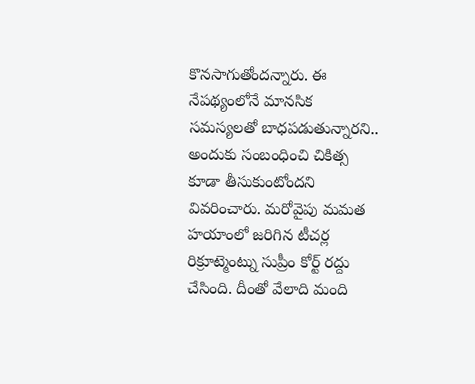కొనసాగుతోందన్నారు. ఈ నేపథ్యంలోనే మానసిక సమస్యలతో బాధపడుతున్నారని.. అందుకు సంబంధించి చికిత్స కూడా తీసుకుంటోందని వివరించారు. మరోవైపు మమత హయాంలో జరిగిన టీచర్ల రిక్రూట్మెంట్ను సుప్రీం కోర్ట్ రద్దు చేసింది. దీంతో వేలాది మంది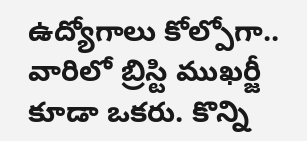ఉద్యోగాలు కోల్పోగా.. వారిలో బ్రిస్టి ముఖర్జీ కూడా ఒకరు. కొన్ని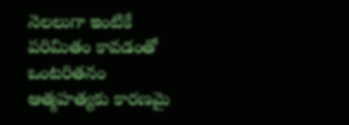నెలలుగా ఇంటికే పరిమితం కావడంతో ఒంటరితనం ఆత్మహత్యకు కారణమై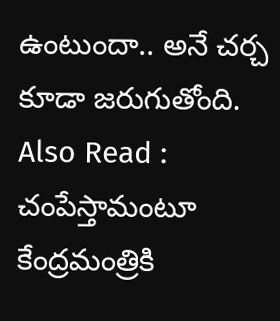ఉంటుందా.. అనే చర్చ కూడా జరుగుతోంది.
Also Read : చంపేస్తామంటూ కేంద్రమంత్రికి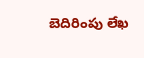బెదిరింపు లేఖ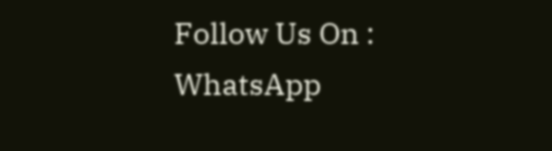Follow Us On : WhatsApp